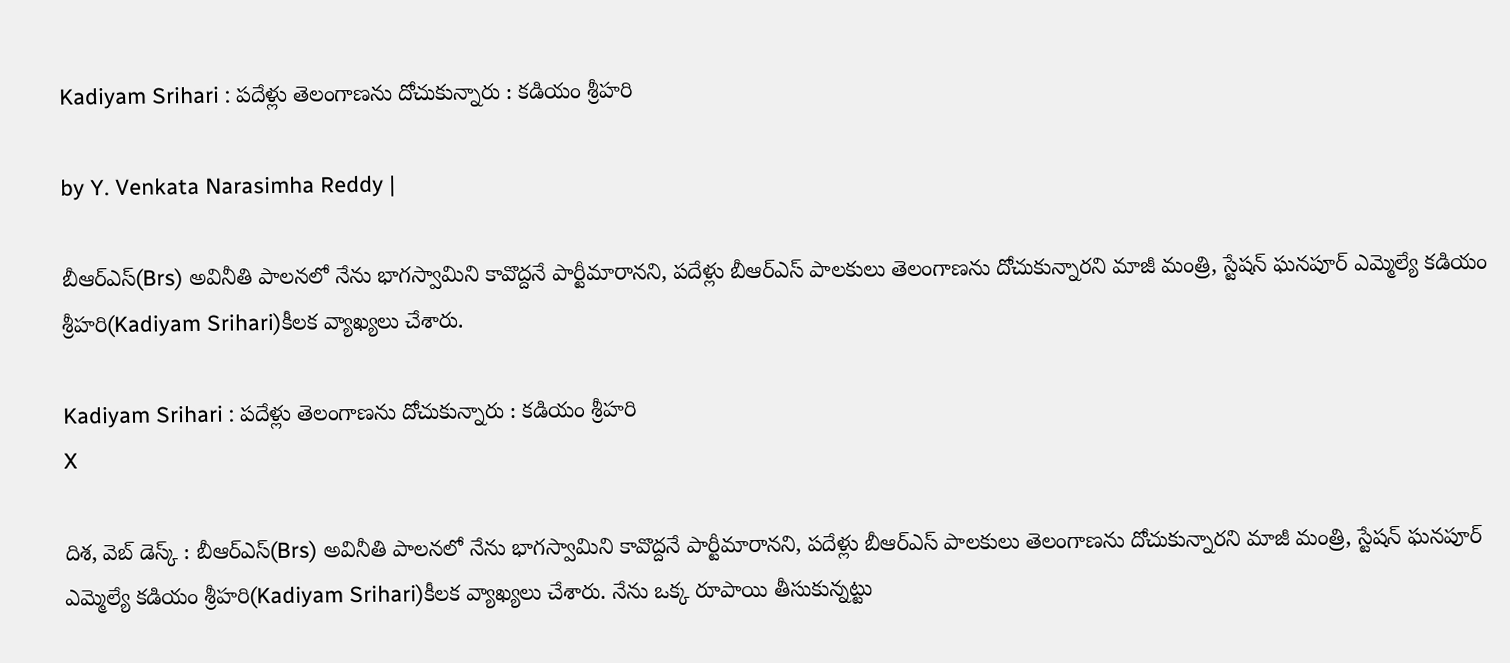Kadiyam Srihari : పదేళ్లు తెలంగాణను దోచుకున్నారు : కడియం శ్రీహరి

by Y. Venkata Narasimha Reddy |

బీఆర్ఎస్(Brs) అవినీతి పాలనలో నేను భాగస్వామిని కావొద్దనే పార్టీమారానని, పదేళ్లు బీఆర్ఎస్ పాలకులు తెలంగాణను దోచుకున్నారని మాజీ మంత్రి, స్టేషన్ ఘనపూర్ ఎమ్మెల్యే కడియం శ్రీహరి(Kadiyam Srihari)కీలక వ్యాఖ్యలు చేశారు.

Kadiyam Srihari : పదేళ్లు తెలంగాణను దోచుకున్నారు : కడియం శ్రీహరి
X

దిశ, వెబ్ డెస్క్ : బీఆర్ఎస్(Brs) అవినీతి పాలనలో నేను భాగస్వామిని కావొద్దనే పార్టీమారానని, పదేళ్లు బీఆర్ఎస్ పాలకులు తెలంగాణను దోచుకున్నారని మాజీ మంత్రి, స్టేషన్ ఘనపూర్ ఎమ్మెల్యే కడియం శ్రీహరి(Kadiyam Srihari)కీలక వ్యాఖ్యలు చేశారు. నేను ఒక్క రూపాయి తీసుకున్నట్టు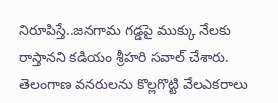నిరూపిస్తే..జనగామ గడ్డపై ముక్కు నేలకు రాస్తానని కడియం శ్రీహరి సవాల్ చేశారు. తెలంగాణ వనరులను కొల్లగొట్టి వేలఎకరాలు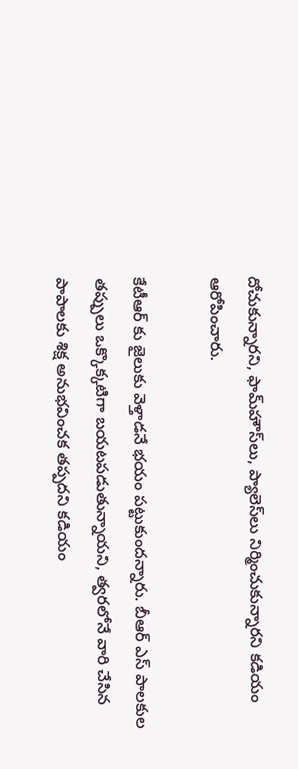దోచుకున్నారని, ఫామ్‌హౌస్‌లు, ప్యాలెస్‌లు నిర్మించుకున్నారని కడియం ఆరోపించారు.

కేటీఆర్ కు జైలుకు వెళ్తాడనే భయం పట్టుకుందన్నారు. బీఆర్ ఎస్ పాలకుల తప్పులు ఒక్కొక్కటిగా బయటపడుతున్నాయని, త్వరలోనే వారి చేసిన పాపాలకు శిక్ష అనుభవించక తప్పదని కడియం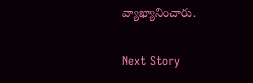వ్యాఖ్యానించారు.

Next Story